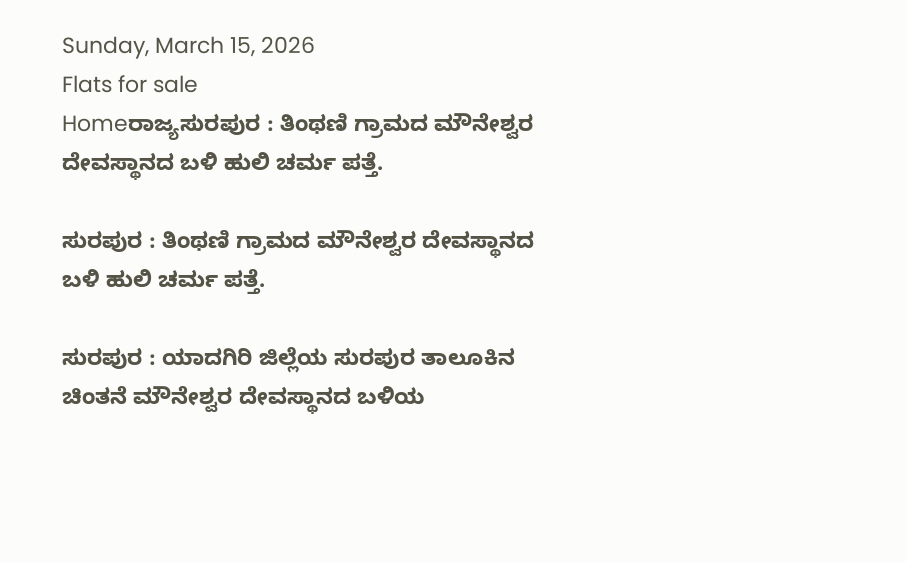Sunday, March 15, 2026
Flats for sale
Homeರಾಜ್ಯಸುರಪುರ : ತಿಂಥಣಿ ಗ್ರಾಮದ ಮೌನೇಶ್ವರ ದೇವಸ್ಥಾನದ ಬಳಿ ಹುಲಿ ಚರ್ಮ ಪತ್ತೆ.

ಸುರಪುರ : ತಿಂಥಣಿ ಗ್ರಾಮದ ಮೌನೇಶ್ವರ ದೇವಸ್ಥಾನದ ಬಳಿ ಹುಲಿ ಚರ್ಮ ಪತ್ತೆ.

ಸುರಪುರ : ಯಾದಗಿರಿ ಜಿಲ್ಲೆಯ ಸುರಪುರ ತಾಲೂಕಿನ ಚಿಂತನೆ ಮೌನೇಶ್ವರ ದೇವಸ್ಥಾನದ ಬಳಿಯ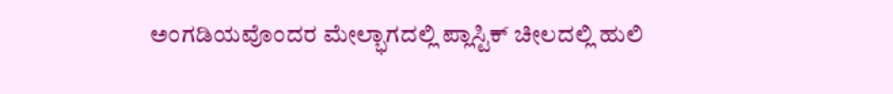ಅಂಗಡಿಯವೊಂದರ ಮೇಲ್ಭಾಗದಲ್ಲಿ ಪ್ಲಾಸ್ಟಿಕ್ ಚೀಲದಲ್ಲಿ ಹುಲಿ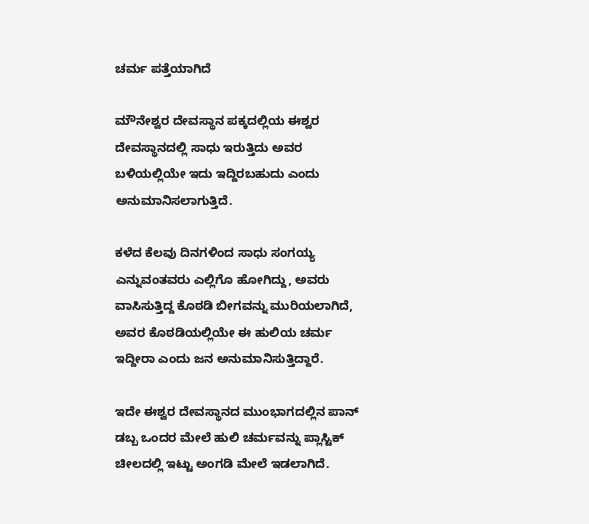ಚರ್ಮ ಪತ್ತೆಯಾಗಿದೆ

ಮೌನೇಶ್ವರ ದೇವಸ್ಥಾನ ಪಕ್ಕದಲ್ಲಿಯ ಈಶ್ವರ ದೇವಸ್ಥಾನದಲ್ಲಿ ಸಾಧು ಇರುತ್ತಿದು ಅವರ ಬಳಿಯಲ್ಲಿಯೇ ಇದು ಇದ್ದಿರಬಹುದು ಎಂದು ಅನುಮಾನಿಸಲಾಗುತ್ತಿದೆ.

ಕಳೆದ ಕೆಲವು ದಿನಗಳಿಂದ ಸಾಧು ಸಂಗಯ್ಯ ಎನ್ನುವಂತವರು ಎಲ್ಲಿಗೊ ಹೋಗಿದ್ದು, ಅವರು ವಾಸಿಸುತ್ತಿದ್ದ ಕೊಠಡಿ ಬೀಗವನ್ನು ಮುರಿಯಲಾಗಿದೆ, ಅವರ ಕೊಠಡಿಯಲ್ಲಿಯೇ ಈ ಹುಲಿಯ ಚರ್ಮ ಇದ್ದೀರಾ ಎಂದು ಜನ ಅನುಮಾನಿಸುತ್ತಿದ್ದಾರೆ.

ಇದೇ ಈಶ್ವರ ದೇವಸ್ಥಾನದ ಮುಂಭಾಗದಲ್ಲಿನ ಪಾನ್ ಡಬ್ಬ ಒಂದರ ಮೇಲೆ ಹುಲಿ ಚರ್ಮವನ್ನು ಪ್ಲಾಸ್ಟಿಕ್ ಚೀಲದಲ್ಲಿ ಇಟ್ಟು ಅಂಗಡಿ ಮೇಲೆ ಇಡಲಾಗಿದೆ.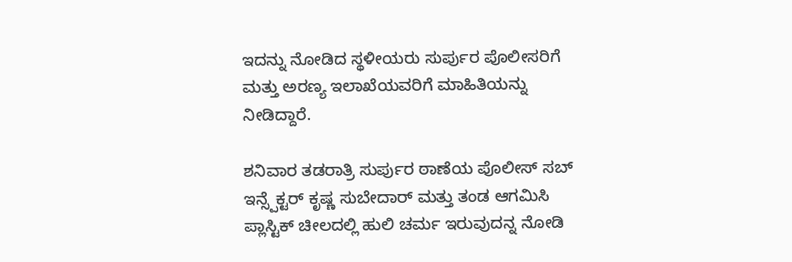ಇದನ್ನು ನೋಡಿದ ಸ್ಥಳೀಯರು ಸುರ್ಪುರ ಪೊಲೀಸರಿಗೆ ಮತ್ತು ಅರಣ್ಯ ಇಲಾಖೆಯವರಿಗೆ ಮಾಹಿತಿಯನ್ನು ನೀಡಿದ್ದಾರೆ.

ಶನಿವಾರ ತಡರಾತ್ರಿ ಸುರ್ಪುರ ಠಾಣೆಯ ಪೊಲೀಸ್ ಸಬ್ ಇನ್ಸ್ಪೆಕ್ಟರ್ ಕೃಷ್ಣ ಸುಬೇದಾರ್ ಮತ್ತು ತಂಡ ಆಗಮಿಸಿ ಪ್ಲಾಸ್ಟಿಕ್ ಚೀಲದಲ್ಲಿ ಹುಲಿ ಚರ್ಮ ಇರುವುದನ್ನ ನೋಡಿ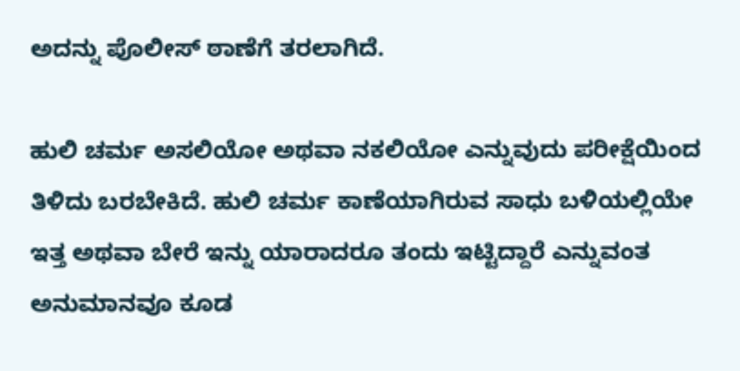ಅದನ್ನು ಪೊಲೀಸ್ ಠಾಣೆಗೆ ತರಲಾಗಿದೆ.

ಹುಲಿ ಚರ್ಮ ಅಸಲಿಯೋ ಅಥವಾ ನಕಲಿಯೋ ಎನ್ನುವುದು ಪರೀಕ್ಷೆಯಿಂದ ತಿಳಿದು ಬರಬೇಕಿದೆ. ಹುಲಿ ಚರ್ಮ ಕಾಣೆಯಾಗಿರುವ ಸಾಧು ಬಳಿಯಲ್ಲಿಯೇ ಇತ್ತ ಅಥವಾ ಬೇರೆ ಇನ್ನು ಯಾರಾದರೂ ತಂದು ಇಟ್ಟಿದ್ದಾರೆ ಎನ್ನುವಂತ ಅನುಮಾನವೂ ಕೂಡ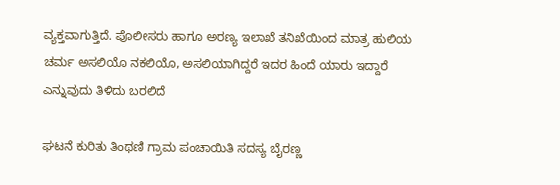ವ್ಯಕ್ತವಾಗುತ್ತಿದೆ. ಪೊಲೀಸರು ಹಾಗೂ ಅರಣ್ಯ ಇಲಾಖೆ ತನಿಖೆಯಿಂದ ಮಾತ್ರ ಹುಲಿಯ ಚರ್ಮ ಅಸಲಿಯೊ ನಕಲಿಯೊ, ಅಸಲಿಯಾಗಿದ್ದರೆ ಇದರ ಹಿಂದೆ ಯಾರು ಇದ್ದಾರೆ ಎನ್ನುವುದು ತಿಳಿದು ಬರಲಿದೆ

ಘಟನೆ ಕುರಿತು ತಿಂಥಣಿ ಗ್ರಾಮ ಪಂಚಾಯಿತಿ ಸದಸ್ಯ ಬೈರಣ್ಣ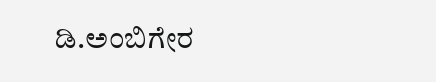ಡಿ.ಅಂಬಿಗೇರ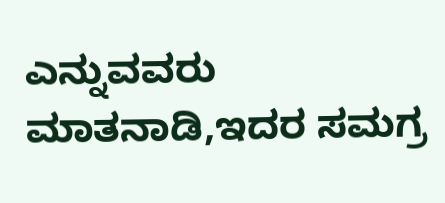ಎನ್ನುವವರು ಮಾತನಾಡಿ,ಇದರ ಸಮಗ್ರ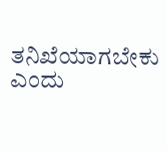ತನಿಖೆಯಾಗಬೇಕು ಎಂದು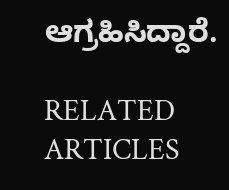ಆಗ್ರಹಿಸಿದ್ದಾರೆ.

RELATED ARTICLES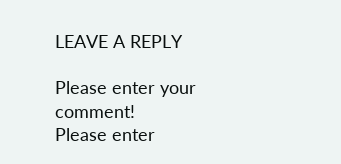LEAVE A REPLY

Please enter your comment!
Please enter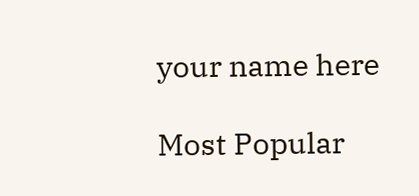your name here

Most Popular